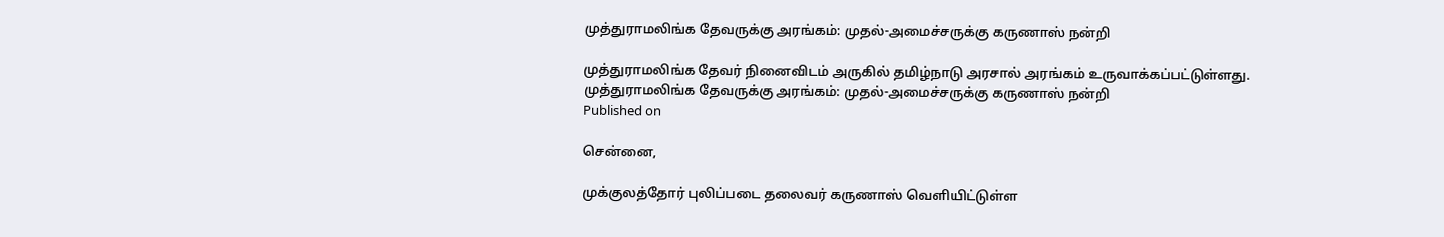முத்துராமலிங்க தேவருக்கு அரங்கம்: முதல்-அமைச்சருக்கு கருணாஸ் நன்றி

முத்துராமலிங்க தேவர் நினைவிடம் அருகில் தமிழ்நாடு அரசால் அரங்கம் உருவாக்கப்பட்டுள்ளது.
முத்துராமலிங்க தேவருக்கு அரங்கம்: முதல்-அமைச்சருக்கு கருணாஸ் நன்றி
Published on

சென்னை,

முக்குலத்தோர் புலிப்படை தலைவர் கருணாஸ் வெளியிட்டுள்ள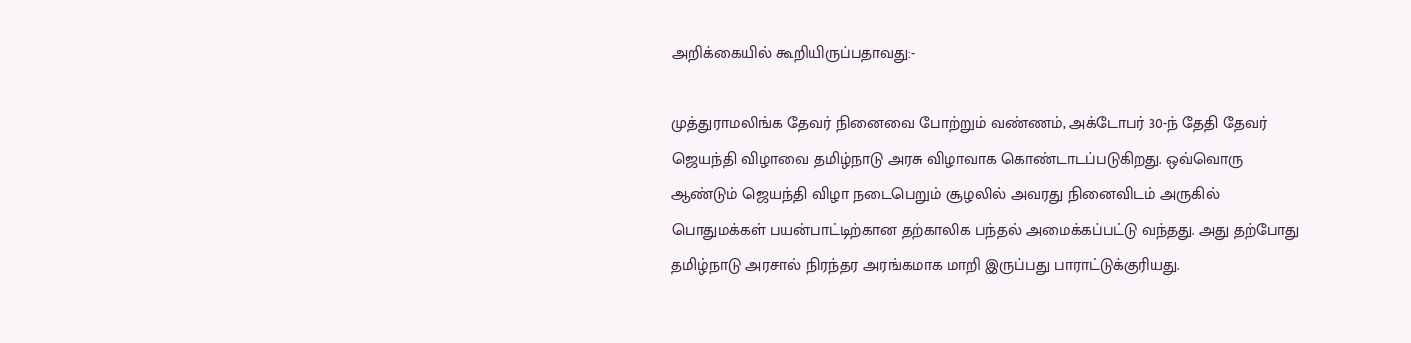அறிக்கையில் கூறியிருப்பதாவது:-

முத்துராமலிங்க தேவர் நினைவை போற்றும் வண்ணம், அக்டோபர் 30-ந் தேதி தேவர் ஜெயந்தி விழாவை தமிழ்நாடு அரசு விழாவாக கொண்டாடப்படுகிறது. ஒவ்வொரு ஆண்டும் ஜெயந்தி விழா நடைபெறும் சூழலில் அவரது நினைவிடம் அருகில் பொதுமக்கள் பயன்பாட்டிற்கான தற்காலிக பந்தல் அமைக்கப்பட்டு வந்தது. அது தற்போது தமிழ்நாடு அரசால் நிரந்தர அரங்கமாக மாறி இருப்பது பாராட்டுக்குரியது.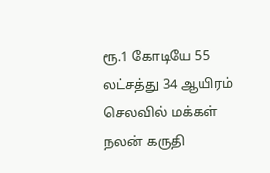ரூ.1 கோடியே 55 லட்சத்து 34 ஆயிரம் செலவில் மக்கள் நலன் கருதி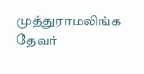முத்துராமலிங்க தேவர்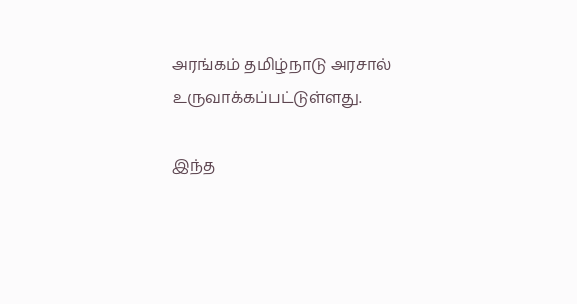அரங்கம் தமிழ்நாடு அரசால் உருவாக்கப்பட்டுள்ளது.

இந்த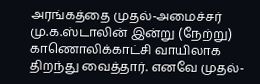அரங்கத்தை முதல்-அமைச்சர் மு.க.ஸ்டாலின் இன்று (நேற்று) காணொலிக்காட்சி வாயிலாக திறந்து வைத்தார். எனவே முதல்-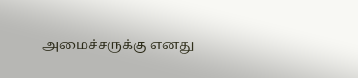அமைச்சருக்கு எனது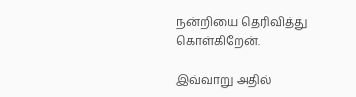நன்றியை தெரிவித்து கொள்கிறேன்.

இவ்வாறு அதில்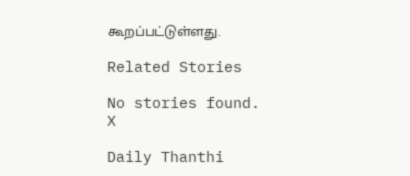கூறப்பட்டுள்ளது.

Related Stories

No stories found.
X

Daily Thanthi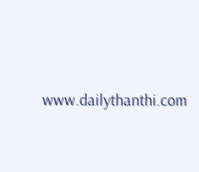www.dailythanthi.com